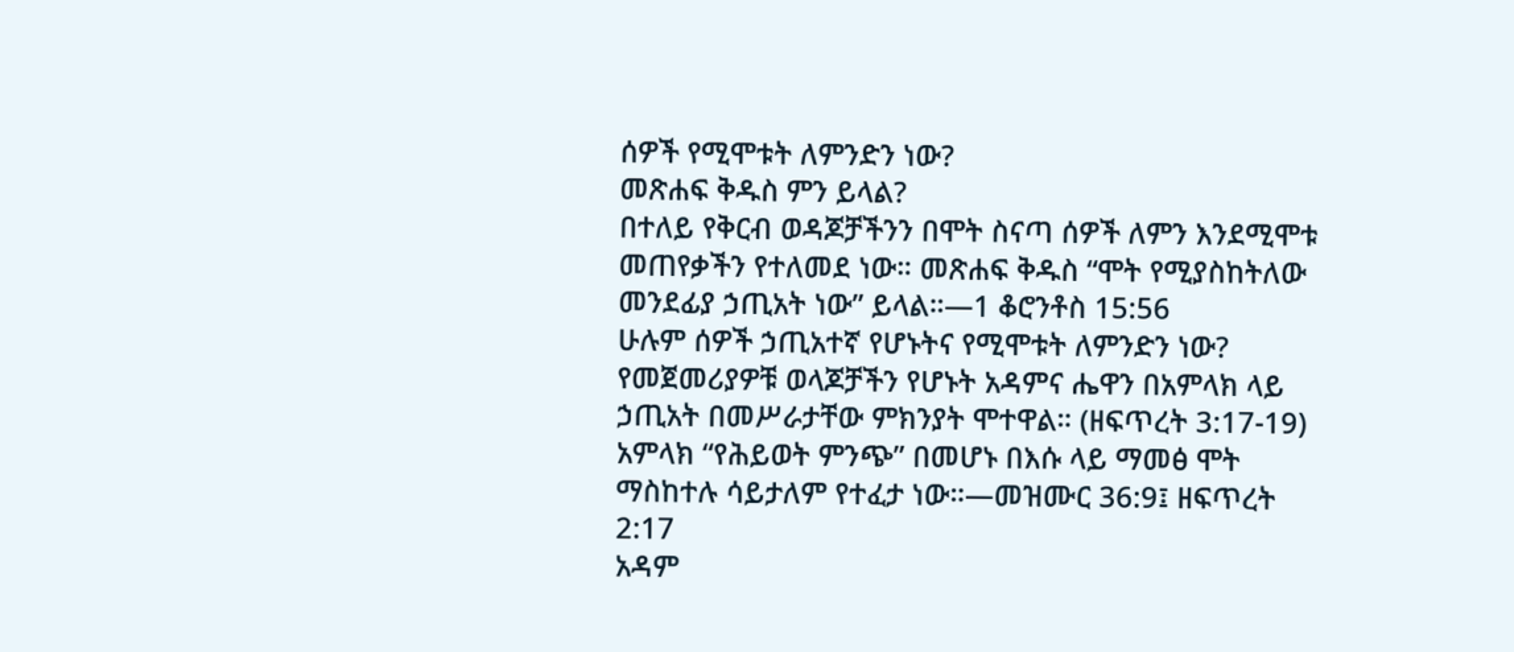ሰዎች የሚሞቱት ለምንድን ነው?
መጽሐፍ ቅዱስ ምን ይላል?
በተለይ የቅርብ ወዳጆቻችንን በሞት ስናጣ ሰዎች ለምን እንደሚሞቱ መጠየቃችን የተለመደ ነው። መጽሐፍ ቅዱስ “ሞት የሚያስከትለው መንደፊያ ኃጢአት ነው” ይላል።—1 ቆሮንቶስ 15:56
ሁሉም ሰዎች ኃጢአተኛ የሆኑትና የሚሞቱት ለምንድን ነው?
የመጀመሪያዎቹ ወላጆቻችን የሆኑት አዳምና ሔዋን በአምላክ ላይ ኃጢአት በመሥራታቸው ምክንያት ሞተዋል። (ዘፍጥረት 3:17-19) አምላክ “የሕይወት ምንጭ” በመሆኑ በእሱ ላይ ማመፅ ሞት ማስከተሉ ሳይታለም የተፈታ ነው።—መዝሙር 36:9፤ ዘፍጥረት 2:17
አዳም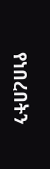የነበረበትን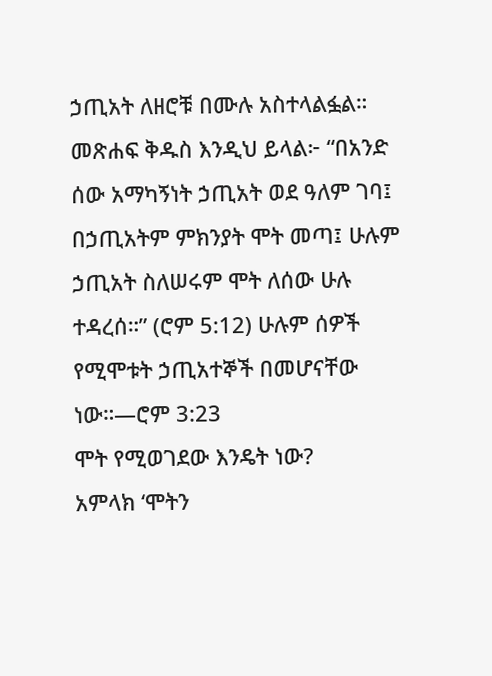ኃጢአት ለዘሮቹ በሙሉ አስተላልፏል። መጽሐፍ ቅዱስ እንዲህ ይላል፦ “በአንድ ሰው አማካኝነት ኃጢአት ወደ ዓለም ገባ፤ በኃጢአትም ምክንያት ሞት መጣ፤ ሁሉም ኃጢአት ስለሠሩም ሞት ለሰው ሁሉ ተዳረሰ።” (ሮም 5:12) ሁሉም ሰዎች የሚሞቱት ኃጢአተኞች በመሆናቸው ነው።—ሮም 3:23
ሞት የሚወገደው እንዴት ነው?
አምላክ ‘ሞትን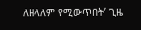ለዘላለም የሚውጥበት’ ጊዜ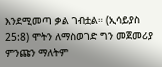እንደሚመጣ ቃል ገብቷል። (ኢሳይያስ 25:8) ሞትን ለማስወገድ ግን መጀመሪያ ምንጩን ማለትም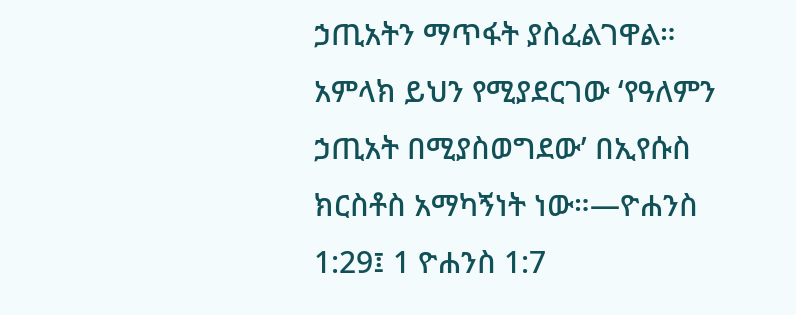ኃጢአትን ማጥፋት ያስፈልገዋል። አምላክ ይህን የሚያደርገው ‘የዓለምን ኃጢአት በሚያስወግደው’ በኢየሱስ ክርስቶስ አማካኝነት ነው።—ዮሐንስ 1:29፤ 1 ዮሐንስ 1:7